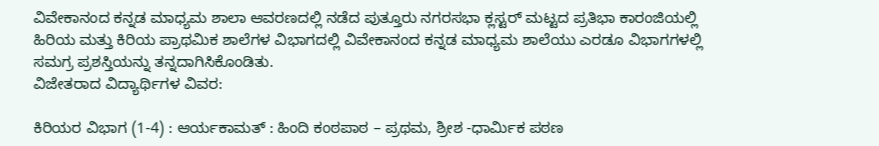ವಿವೇಕಾನಂದ ಕನ್ನಡ ಮಾಧ್ಯಮ ಶಾಲಾ ಆವರಣದಲ್ಲಿ ನಡೆದ ಪುತ್ತೂರು ನಗರಸಭಾ ಕ್ಲಸ್ಟರ್ ಮಟ್ಟದ ಪ್ರತಿಭಾ ಕಾರಂಜಿಯಲ್ಲಿ ಹಿರಿಯ ಮತ್ತು ಕಿರಿಯ ಪ್ರಾಥಮಿಕ ಶಾಲೆಗಳ ವಿಭಾಗದಲ್ಲಿ ವಿವೇಕಾನಂದ ಕನ್ನಡ ಮಾಧ್ಯಮ ಶಾಲೆಯು ಎರಡೂ ವಿಭಾಗಗಳಲ್ಲಿ ಸಮಗ್ರ ಪ್ರಶಸ್ತಿಯನ್ನು ತನ್ನದಾಗಿಸಿಕೊಂಡಿತು.
ವಿಜೇತರಾದ ವಿದ್ಯಾರ್ಥಿಗಳ ವಿವರ:

ಕಿರಿಯರ ವಿಭಾಗ (1-4) : ಆರ್ಯಕಾಮತ್ : ಹಿಂದಿ ಕಂಠಪಾಠ – ಪ್ರಥಮ, ಶ್ರೀಶ -ಧಾರ್ಮಿಕ ಪಠಣ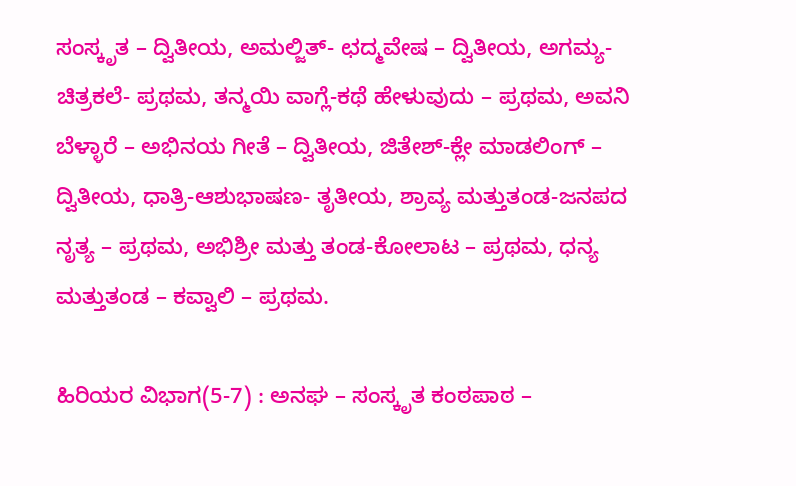ಸಂಸ್ಕೃತ – ದ್ವಿತೀಯ, ಅಮಲ್ಜಿತ್- ಛದ್ಮವೇಷ – ದ್ವಿತೀಯ, ಅಗಮ್ಯ- ಚಿತ್ರಕಲೆ- ಪ್ರಥಮ, ತನ್ಮಯಿ ವಾಗ್ಲೆ-ಕಥೆ ಹೇಳುವುದು – ಪ್ರಥಮ, ಅವನಿ ಬೆಳ್ಳಾರೆ – ಅಭಿನಯ ಗೀತೆ – ದ್ವಿತೀಯ, ಜಿತೇಶ್-ಕ್ಲೇ ಮಾಡಲಿಂಗ್ – ದ್ವಿತೀಯ, ಧಾತ್ರಿ-ಆಶುಭಾಷಣ- ತೃತೀಯ, ಶ್ರಾವ್ಯ ಮತ್ತುತಂಡ-ಜನಪದ ನೃತ್ಯ – ಪ್ರಥಮ, ಅಭಿಶ್ರೀ ಮತ್ತು ತಂಡ-ಕೋಲಾಟ – ಪ್ರಥಮ, ಧನ್ಯ ಮತ್ತುತಂಡ – ಕವ್ವಾಲಿ – ಪ್ರಥಮ.

ಹಿರಿಯರ ವಿಭಾಗ(5-7) : ಅನಘ – ಸಂಸ್ಕೃತ ಕಂಠಪಾಠ –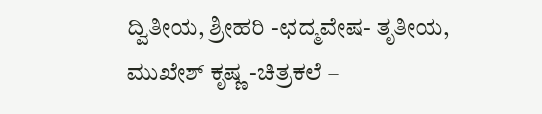ದ್ವಿತೀಯ, ಶ್ರೀಹರಿ -ಛದ್ಮವೇಷ- ತೃತೀಯ, ಮುಖೇಶ್ ಕೃಷ್ಣ -ಚಿತ್ರಕಲೆ –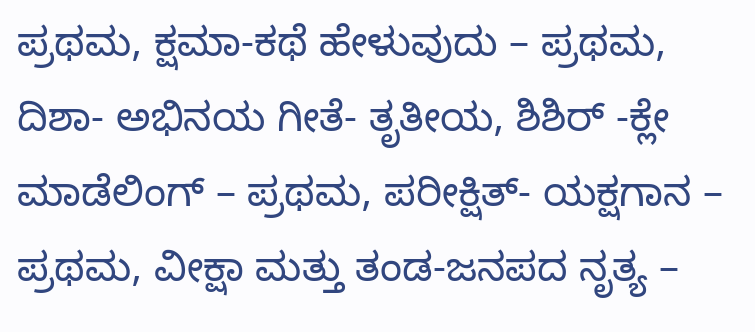ಪ್ರಥಮ, ಕ್ಷಮಾ-ಕಥೆ ಹೇಳುವುದು – ಪ್ರಥಮ, ದಿಶಾ- ಅಭಿನಯ ಗೀತೆ- ತೃತೀಯ, ಶಿಶಿರ್ -ಕ್ಲೇ ಮಾಡೆಲಿಂಗ್ – ಪ್ರಥಮ, ಪರೀಕ್ಷಿತ್- ಯಕ್ಷಗಾನ – ಪ್ರಥಮ, ವೀಕ್ಷಾ ಮತ್ತು ತಂಡ-ಜನಪದ ನೃತ್ಯ –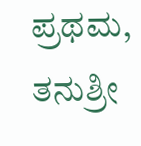ಪ್ರಥಮ, ತನುಶ್ರೀ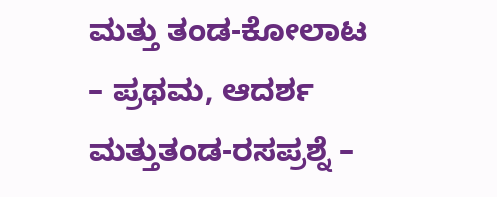ಮತ್ತು ತಂಡ-ಕೋಲಾಟ – ಪ್ರಥಮ, ಆದರ್ಶ ಮತ್ತುತಂಡ-ರಸಪ್ರಶ್ನೆ –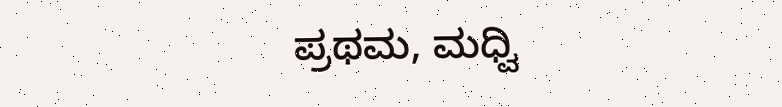ಪ್ರಥಮ, ಮಧ್ವಿ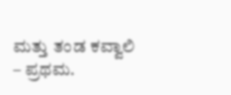ಮತ್ತು ತಂಡ ಕವ್ವಾಲಿ – ಪ್ರಥಮ.